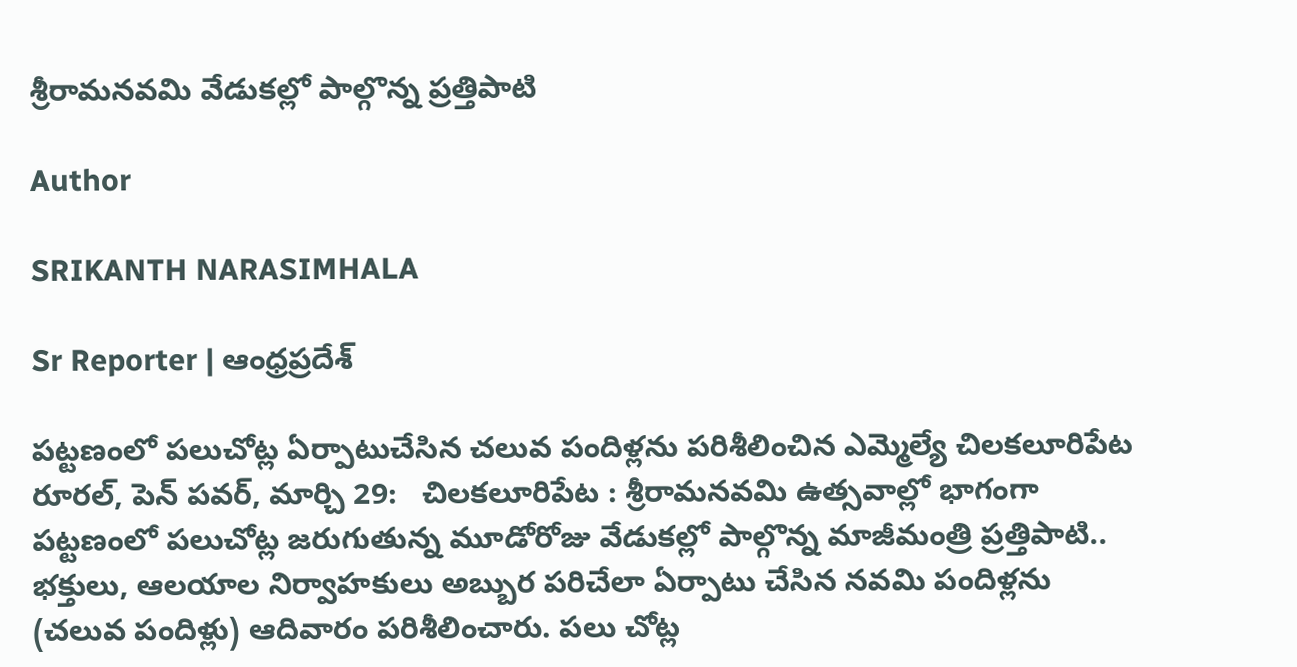శ్రీరామనవమి వేడుకల్లో పాల్గొన్న ప్రత్తిపాటి

Author

SRIKANTH NARASIMHALA

Sr Reporter | ఆంధ్రప్రదేశ్

పట్టణంలో పలుచోట్ల ఏర్పాటుచేసిన చలువ పందిళ్లను పరిశీలించిన ఎమ్మెల్యే చిలకలూరిపేట రూరల్, పెన్ పవర్, మార్చి 29:   చిలకలూరిపేట : శ్రీరామనవమి ఉత్సవాల్లో భాగంగా పట్టణంలో పలుచోట్ల జరుగుతున్న మూడోరోజు వేడుకల్లో పాల్గొన్న మాజీమంత్రి ప్రత్తిపాటి.. భక్తులు, ఆలయాల నిర్వాహకులు అబ్బుర పరిచేలా ఏర్పాటు చేసిన నవమి పందిళ్లను (చలువ పందిళ్లు) ఆదివారం పరిశీలించారు. పలు చోట్ల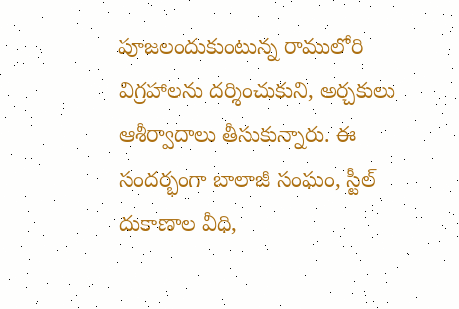పూజలందుకుంటున్న రాములోరి విగ్రహాలను దర్శించుకుని, అర్చకులు ఆశీర్వాదాలు తీసుకున్నారు. ఈ సందర్భంగా బాలాజీ సంఘం, స్టీల్ దుకాణాల వీధి,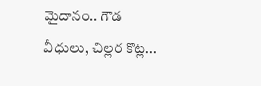మైదానం.. గౌడ వీధులు, చిల్లర కొట్ల...